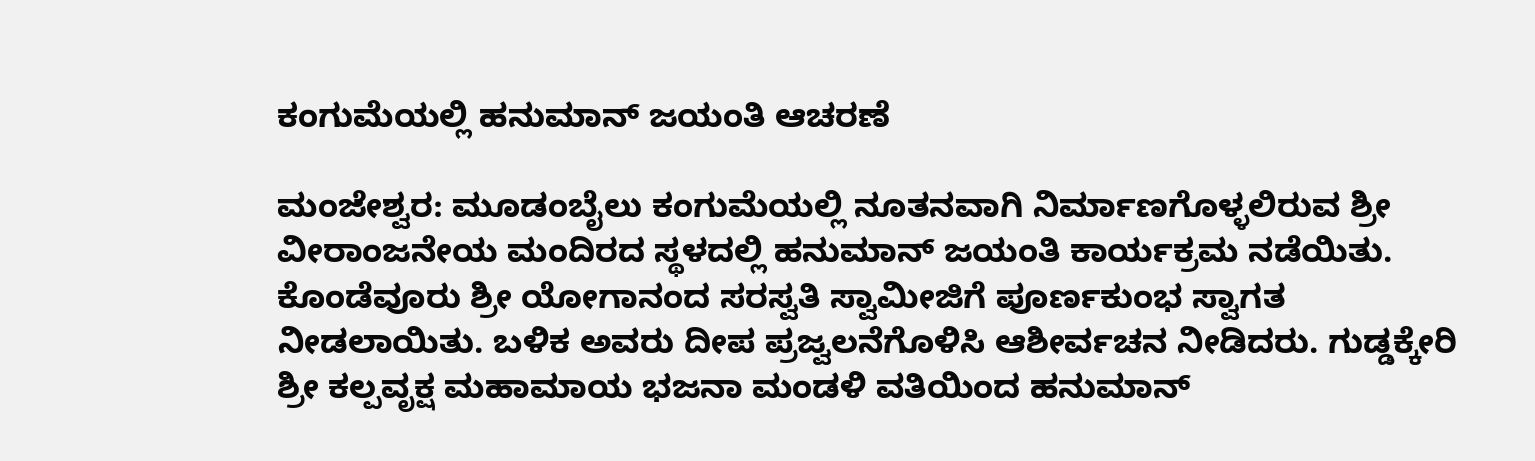ಕಂಗುಮೆಯಲ್ಲಿ ಹನುಮಾನ್ ಜಯಂತಿ ಆಚರಣೆ

ಮಂಜೇಶ್ವರ: ಮೂಡಂಬೈಲು ಕಂಗುಮೆಯಲ್ಲಿ ನೂತನವಾಗಿ ನಿರ್ಮಾಣಗೊಳ್ಳಲಿರುವ ಶ್ರೀ ವೀರಾಂಜನೇಯ ಮಂದಿರದ ಸ್ಥಳದಲ್ಲಿ ಹನುಮಾನ್ ಜಯಂತಿ ಕಾರ್ಯಕ್ರಮ ನಡೆಯಿತು. ಕೊಂಡೆವೂರು ಶ್ರೀ ಯೋಗಾನಂದ ಸರಸ್ವತಿ ಸ್ವಾಮೀಜಿಗೆ ಪೂರ್ಣಕುಂಭ ಸ್ವಾಗತ ನೀಡಲಾಯಿತು. ಬಳಿಕ ಅವರು ದೀಪ ಪ್ರಜ್ವಲನೆಗೊಳಿಸಿ ಆಶೀರ್ವಚನ ನೀಡಿದರು. ಗುಡ್ಡಕ್ಕೇರಿ ಶ್ರೀ ಕಲ್ಪವೃಕ್ಷ ಮಹಾಮಾಯ ಭಜನಾ ಮಂಡಳಿ ವತಿಯಿಂದ ಹನುಮಾನ್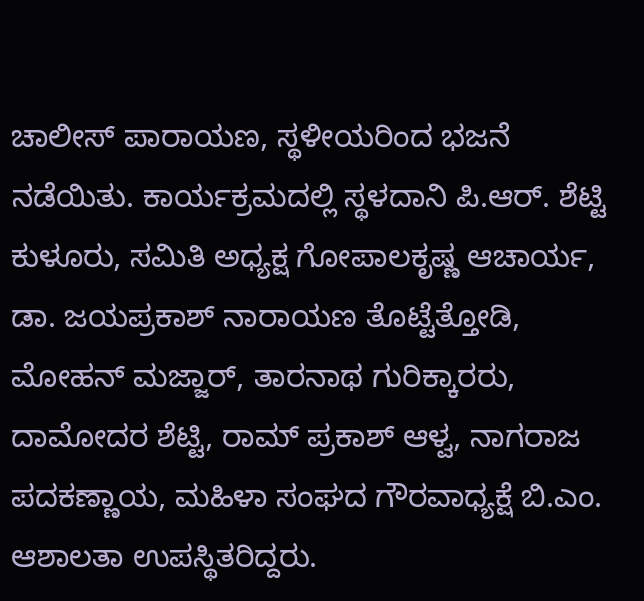ಚಾಲೀಸ್ ಪಾರಾಯಣ, ಸ್ಥಳೀಯರಿಂದ ಭಜನೆ ನಡೆಯಿತು. ಕಾರ್ಯಕ್ರಮದಲ್ಲಿ ಸ್ಥಳದಾನಿ ಪಿ.ಆರ್. ಶೆಟ್ಟಿ ಕುಳೂರು, ಸಮಿತಿ ಅಧ್ಯಕ್ಷ ಗೋಪಾಲಕೃಷ್ಣ ಆಚಾರ್ಯ, ಡಾ. ಜಯಪ್ರಕಾಶ್ ನಾರಾಯಣ ತೊಟ್ಟೆತ್ತೋಡಿ, ಮೋಹನ್ ಮಜ್ಜಾರ್, ತಾರನಾಥ ಗುರಿಕ್ಕಾರರು, ದಾಮೋದರ ಶೆಟ್ಟಿ, ರಾಮ್ ಪ್ರಕಾಶ್ ಆಳ್ವ, ನಾಗರಾಜ ಪದಕಣ್ಣಾಯ, ಮಹಿಳಾ ಸಂಘದ ಗೌರವಾಧ್ಯಕ್ಷೆ ಬಿ.ಎಂ. ಆಶಾಲತಾ ಉಪಸ್ಥಿತರಿದ್ದರು.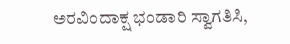ಅರವಿಂದಾಕ್ಷ ಭಂಡಾರಿ ಸ್ವಾಗತಿಸಿ,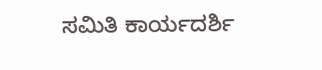ಸಮಿತಿ ಕಾರ್ಯದರ್ಶಿ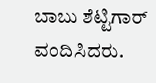ಬಾಬು ಶೆಟ್ಟಿಗಾರ್ ವಂದಿಸಿದರು.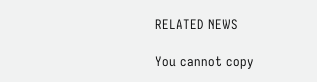RELATED NEWS

You cannot copy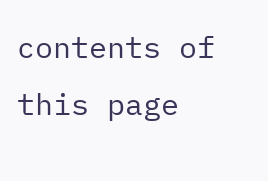contents of this page